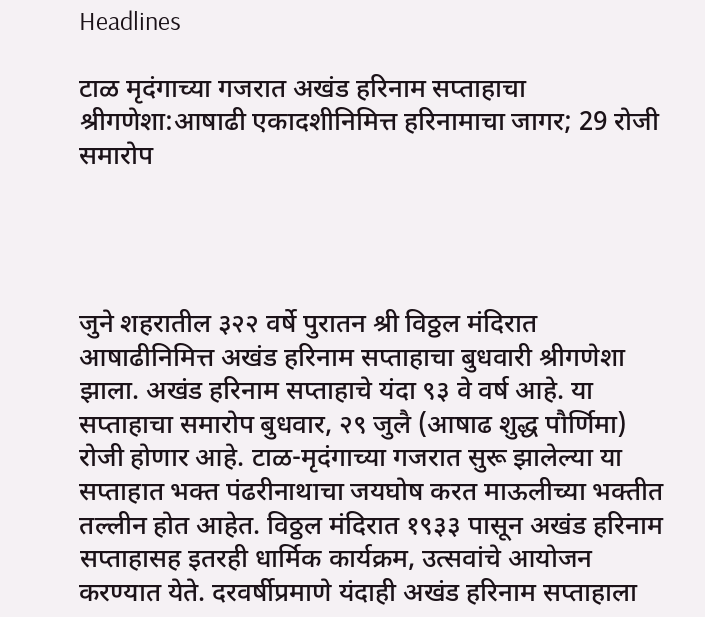Headlines

टाळ मृदंगाच्या गजरात अखंड हरिनाम सप्ताहाचा श्रीगणेशा:आषाढी एकादशीनिमित्त हरिनामाचा जागर; 29 रोजी समारोप




जुने शहरातील ३२२ वर्षे पुरातन श्री विठ्ठल मंदिरात आषाढीनिमित्त अखंड हरिनाम सप्ताहाचा बुधवारी श्रीगणेशा झाला. अखंड हरिनाम सप्ताहाचे यंदा ९३ वे वर्ष आहे. या सप्ताहाचा समारोप बुधवार, २९ जुलै (आषाढ शुद्ध पौर्णिमा) रोजी होणार आहे. टाळ-मृदंगाच्या गजरात सुरू झालेल्या या सप्ताहात भक्त पंढरीनाथाचा जयघोष करत माऊलीच्या भक्तीत तल्लीन होत आहेत. विठ्ठल मंदिरात १९३३ पासून अखंड हरिनाम सप्ताहासह इतरही धार्मिक कार्यक्रम, उत्सवांचे आयोजन करण्यात येते. दरवर्षीप्रमाणे यंदाही अखंड हरिनाम सप्ताहाला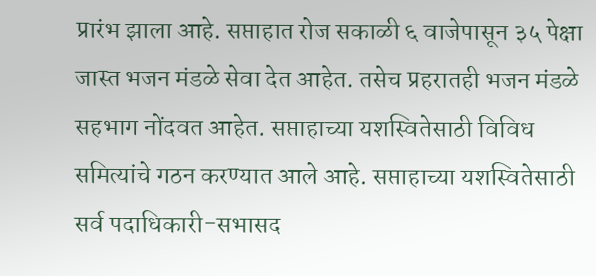प्रारंभ झाला आहे. सप्ताहात रोज सकाळी ६ वाजेपासून ३५ पेक्षा जास्त भजन मंडळे सेवा देत आहेत. तसेच प्रहरातही भजन मंडळे सहभाग नोंदवत आहेत. सप्ताहाच्या यशस्वितेसाठी विविध समित्यांचे गठन करण्यात आले आहे. सप्ताहाच्या यशस्वितेसाठी सर्व पदाधिकारी-सभासद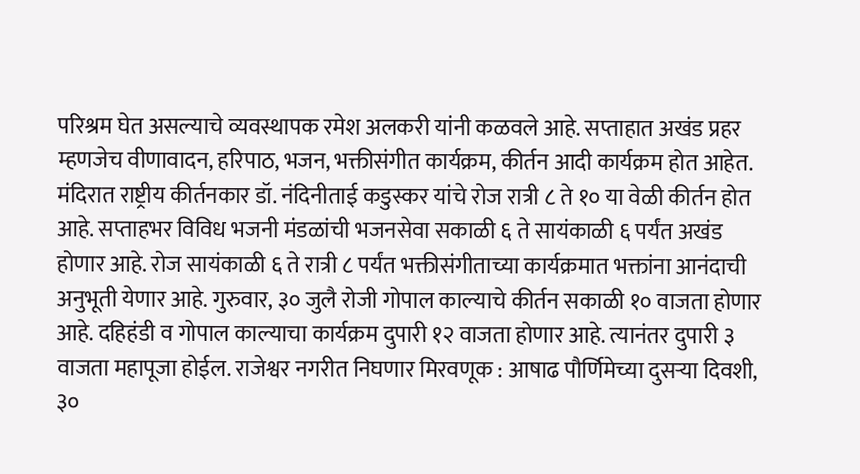परिश्रम घेत असल्याचे व्यवस्थापक रमेश अलकरी यांनी कळवले आहे. सप्ताहात अखंड प्रहर म्हणजेच वीणावादन, हरिपाठ, भजन, भक्तीसंगीत कार्यक्रम, कीर्तन आदी कार्यक्रम होत आहेत. मंदिरात राष्ट्रीय कीर्तनकार डॉ. नंदिनीताई कडुस्कर यांचे रोज रात्री ८ ते १० या वेळी कीर्तन होत आहे. सप्ताहभर विविध भजनी मंडळांची भजनसेवा सकाळी ६ ते सायंकाळी ६ पर्यंत अखंड होणार आहे. रोज सायंकाळी ६ ते रात्री ८ पर्यंत भक्तीसंगीताच्या कार्यक्रमात भक्तांना आनंदाची अनुभूती येणार आहे. गुरुवार, ३० जुलै रोजी गोपाल काल्याचे कीर्तन सकाळी १० वाजता होणार आहे. दहिहंडी व गोपाल काल्याचा कार्यक्रम दुपारी १२ वाजता होणार आहे. त्यानंतर दुपारी ३ वाजता महापूजा होईल. राजेश्वर नगरीत निघणार मिरवणूक : आषाढ पौर्णिमेच्या दुसऱ्या दिवशी, ३०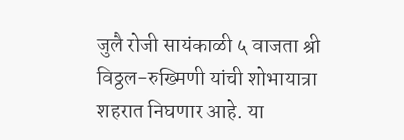जुलै रोजी सायंकाळी ५ वाजता श्री विठ्ठल-रुख्मिणी यांची शोभायात्रा शहरात निघणार आहे. या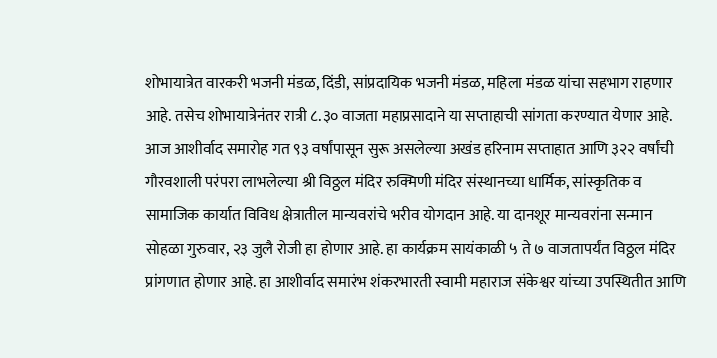शोभायात्रेत वारकरी भजनी मंडळ, दिंडी, सांप्रदायिक भजनी मंडळ, महिला मंडळ यांचा सहभाग राहणार आहे. तसेच शोभायात्रेनंतर रात्री ८.३० वाजता महाप्रसादाने या सप्ताहाची सांगता करण्यात येणार आहे. आज आशीर्वाद समारोह गत ९३ वर्षांपासून सुरू असलेल्या अखंड हरिनाम सप्ताहात आणि ३२२ वर्षांची गौरवशाली परंपरा लाभलेल्या श्री विठ्ठल मंदिर रुक्मिणी मंदिर संस्थानच्या धार्मिक, सांस्कृतिक व सामाजिक कार्यात विविध क्षेत्रातील मान्यवरांचे भरीव योगदान आहे. या दानशूर मान्यवरांना सन्मान सोहळा गुरुवार, २३ जुलै रोजी हा होणार आहे. हा कार्यक्रम सायंकाळी ५ ते ७ वाजतापर्यंत विठ्ठल मंदिर प्रांगणात होणार आहे. हा आशीर्वाद समारंभ शंकरभारती स्वामी महाराज संकेश्वर यांच्या उपस्थितीत आणि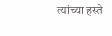त्यांच्या हस्ते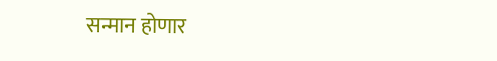सन्मान होणार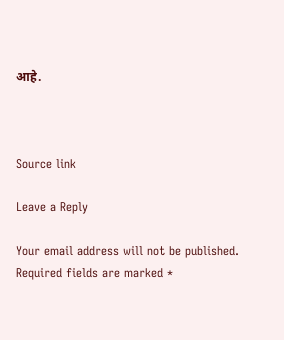आहे.



Source link

Leave a Reply

Your email address will not be published. Required fields are marked *